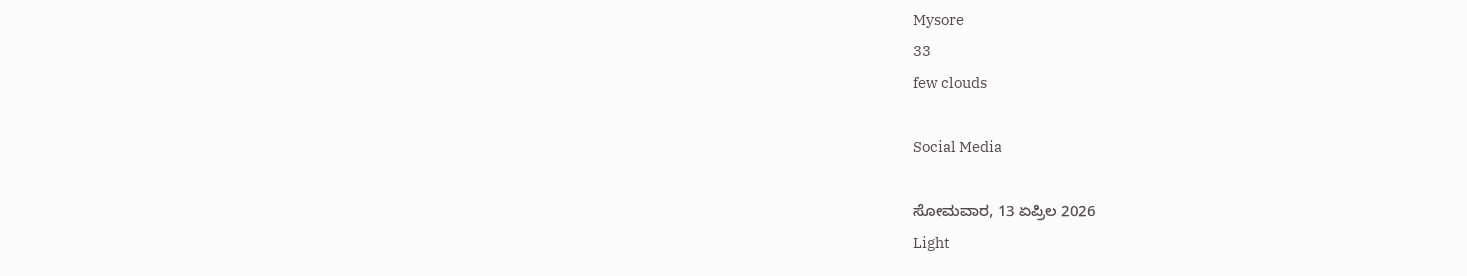Mysore
33
few clouds

Social Media

ಸೋಮವಾರ, 13 ಏಪ್ರಿಲ 2026
Light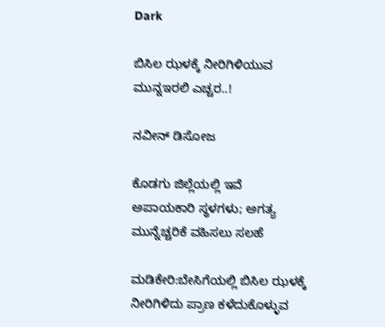Dark

ಬಿಸಿಲ ಝಳಕ್ಕೆ ನೀರಿಗಿಳಿಯುವ ಮುನ್ನಇರಲಿ ಎಚ್ಚರ..!

ನವೀನ್ ಡಿಸೋಜ

ಕೊಡಗು ಜಿಲ್ಲೆಯಲ್ಲಿ ಇವೆ ಅಪಾಯಕಾರಿ ಸ್ಥಳಗಳು; ಅಗತ್ಯ ಮುನ್ನೆಚ್ಚರಿಕೆ ವಹಿಸಲು ಸಲಹೆ

ಮಡಿಕೇರಿ:ಬೇಸಿಗೆಯಲ್ಲಿ ಬಿಸಿಲ ಝಳಕ್ಕೆ ನೀರಿಗಿಳಿದು ಪ್ರಾಣ ಕಳೆದುಕೊಳ್ಳುವ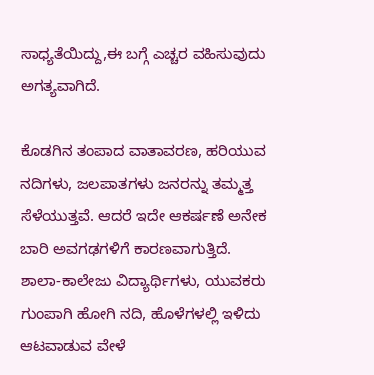ಸಾಧ್ಯತೆಯಿದ್ದು,ಈ ಬಗ್ಗೆ ಎಚ್ಚರ ವಹಿಸುವುದು ಅಗತ್ಯವಾಗಿದೆ.

ಕೊಡಗಿನ ತಂಪಾದ ವಾತಾವರಣ, ಹರಿಯುವ ನದಿಗಳು, ಜಲಪಾತಗಳು ಜನರನ್ನು ತಮ್ಮತ್ತ ಸೆಳೆಯುತ್ತವೆ. ಆದರೆ ಇದೇ ಆಕರ್ಷಣೆ ಅನೇಕ ಬಾರಿ ಅವಗಢಗಳಿಗೆ ಕಾರಣವಾಗುತ್ತಿದೆ. ಶಾಲಾ-ಕಾಲೇಜು ವಿದ್ಯಾರ್ಥಿಗಳು, ಯುವಕರು ಗುಂಪಾಗಿ ಹೋಗಿ ನದಿ, ಹೊಳೆಗಳಲ್ಲಿ ಇಳಿದು ಆಟವಾಡುವ ವೇಳೆ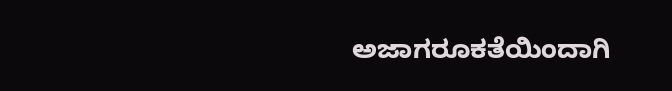ಅಜಾಗರೂಕತೆಯಿಂದಾಗಿ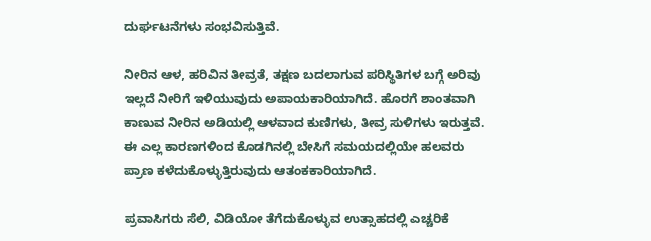ದುರ್ಘಟನೆಗಳು ಸಂಭವಿಸುತ್ತಿವೆ.

ನೀರಿನ ಆಳ, ಹರಿವಿನ ತೀವ್ರತೆ, ತಕ್ಷಣ ಬದಲಾಗುವ ಪರಿಸ್ಥಿತಿಗಳ ಬಗ್ಗೆ ಅರಿವು ಇಲ್ಲದೆ ನೀರಿಗೆ ಇಳಿಯುವುದು ಅಪಾಯಕಾರಿಯಾಗಿದೆ. ಹೊರಗೆ ಶಾಂತವಾಗಿ ಕಾಣುವ ನೀರಿನ ಅಡಿಯಲ್ಲಿ ಆಳವಾದ ಕುಣಿಗಳು, ತೀವ್ರ ಸುಳಿಗಳು ಇರುತ್ತವೆ. ಈ ಎಲ್ಲ ಕಾರಣಗಳಿಂದ ಕೊಡಗಿನಲ್ಲಿ ಬೇಸಿಗೆ ಸಮಯದಲ್ಲಿಯೇ ಹಲವರು ಪ್ರಾಣ ಕಳೆದುಕೊಳ್ಳುತ್ತಿರುವುದು ಆತಂಕಕಾರಿಯಾಗಿದೆ.

ಪ್ರವಾಸಿಗರು ಸೆಲಿ, ವಿಡಿಯೋ ತೆಗೆದುಕೊಳ್ಳುವ ಉತ್ಸಾಹದಲ್ಲಿ ಎಚ್ಚರಿಕೆ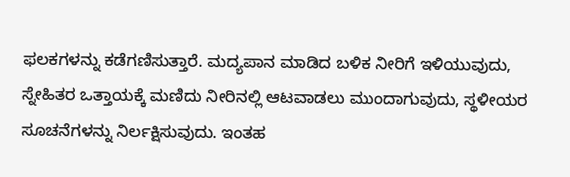ಫಲಕಗಳನ್ನು ಕಡೆಗಣಿಸುತ್ತಾರೆ. ಮದ್ಯಪಾನ ಮಾಡಿದ ಬಳಿಕ ನೀರಿಗೆ ಇಳಿಯುವುದು, ಸ್ನೇಹಿತರ ಒತ್ತಾಯಕ್ಕೆ ಮಣಿದು ನೀರಿನಲ್ಲಿ ಆಟವಾಡಲು ಮುಂದಾಗುವುದು, ಸ್ಥಳೀಯರ ಸೂಚನೆಗಳನ್ನು ನಿರ್ಲಕ್ಷಿಸುವುದು. ಇಂತಹ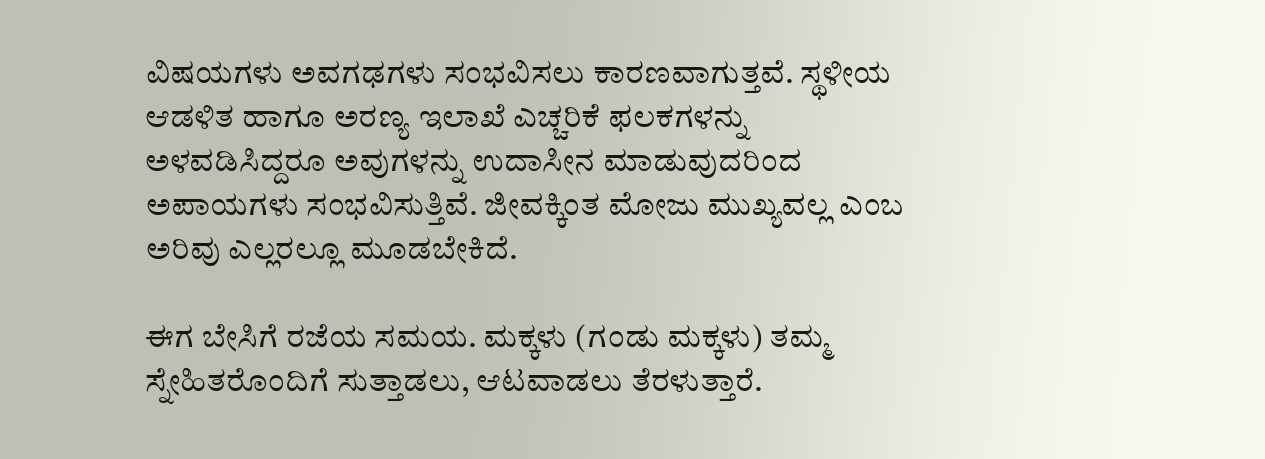ವಿಷಯಗಳು ಅವಗಢಗಳು ಸಂಭವಿಸಲು ಕಾರಣವಾಗುತ್ತವೆ. ಸ್ಥಳೀಯ ಆಡಳಿತ ಹಾಗೂ ಅರಣ್ಯ ಇಲಾಖೆ ಎಚ್ಚರಿಕೆ ಫಲಕಗಳನ್ನು ಅಳವಡಿಸಿದ್ದರೂ ಅವುಗಳನ್ನು ಉದಾಸೀನ ಮಾಡುವುದರಿಂದ ಅಪಾಯಗಳು ಸಂಭವಿಸುತ್ತಿವೆ. ಜೀವಕ್ಕಿಂತ ಮೋಜು ಮುಖ್ಯವಲ್ಲ ಎಂಬ ಅರಿವು ಎಲ್ಲರಲ್ಲೂ ಮೂಡಬೇಕಿದೆ.

ಈಗ ಬೇಸಿಗೆ ರಜೆಯ ಸಮಯ. ಮಕ್ಕಳು (ಗಂಡು ಮಕ್ಕಳು) ತಮ್ಮ ಸ್ನೇಹಿತರೊಂದಿಗೆ ಸುತ್ತಾಡಲು, ಆಟವಾಡಲು ತೆರಳುತ್ತಾರೆ.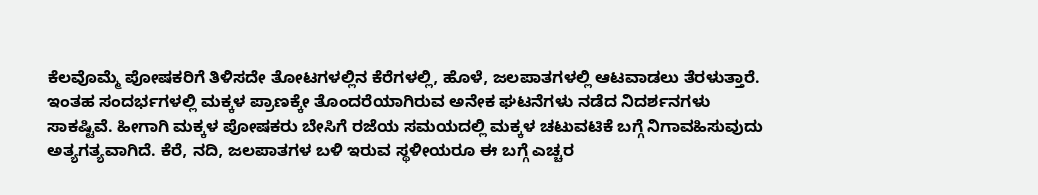ಕೆಲವೊಮ್ಮೆ ಪೋಷಕರಿಗೆ ತಿಳಿಸದೇ ತೋಟಗಳಲ್ಲಿನ ಕೆರೆಗಳಲ್ಲಿ, ಹೊಳೆ, ಜಲಪಾತಗಳಲ್ಲಿ ಆಟವಾಡಲು ತೆರಳುತ್ತಾರೆ. ಇಂತಹ ಸಂದರ್ಭಗಳಲ್ಲಿ ಮಕ್ಕಳ ಪ್ರಾಣಕ್ಕೇ ತೊಂದರೆಯಾಗಿರುವ ಅನೇಕ ಘಟನೆಗಳು ನಡೆದ ನಿದರ್ಶನಗಳು ಸಾಕಷ್ಟಿವೆ. ಹೀಗಾಗಿ ಮಕ್ಕಳ ಪೋಷಕರು ಬೇಸಿಗೆ ರಜೆಯ ಸಮಯದಲ್ಲಿ ಮಕ್ಕಳ ಚಟುವಟಿಕೆ ಬಗ್ಗೆ ನಿಗಾವಹಿಸುವುದು ಅತ್ಯಗತ್ಯವಾಗಿದೆ. ಕೆರೆ, ನದಿ, ಜಲಪಾತಗಳ ಬಳಿ ಇರುವ ಸ್ಥಳೀಯರೂ ಈ ಬಗ್ಗೆ ಎಚ್ಚರ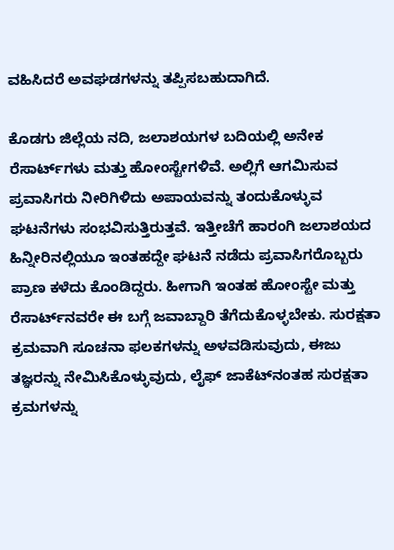ವಹಿಸಿದರೆ ಅವಘಡಗಳನ್ನು ತಪ್ಪಿಸಬಹುದಾಗಿದೆ.

ಕೊಡಗು ಜಿಲ್ಲೆಯ ನದಿ, ಜಲಾಶಯಗಳ ಬದಿಯಲ್ಲಿ ಅನೇಕ ರೆಸಾರ್ಟ್‌ಗಳು ಮತ್ತು ಹೋಂಸ್ಟೇಗಳಿವೆ. ಅಲ್ಲಿಗೆ ಆಗಮಿಸುವ ಪ್ರವಾಸಿಗರು ನೀರಿಗಿಳಿದು ಅಪಾಯವನ್ನು ತಂದುಕೊಳ್ಳುವ ಘಟನೆಗಳು ಸಂಭವಿಸುತ್ತಿರುತ್ತವೆ. ಇತ್ತೀಚೆಗೆ ಹಾರಂಗಿ ಜಲಾಶಯದ ಹಿನ್ನೀರಿನಲ್ಲಿಯೂ ಇಂತಹದ್ದೇ ಘಟನೆ ನಡೆದು ಪ್ರವಾಸಿಗರೊಬ್ಬರು ಪ್ರಾಣ ಕಳೆದು ಕೊಂಡಿದ್ದರು. ಹೀಗಾಗಿ ಇಂತಹ ಹೋಂಸ್ಟೇ ಮತ್ತು ರೆಸಾರ್ಟ್‌ನವರೇ ಈ ಬಗ್ಗೆ ಜವಾಬ್ದಾರಿ ತೆಗೆದುಕೊಳ್ಳಬೇಕು. ಸುರಕ್ಷತಾ ಕ್ರಮವಾಗಿ ಸೂಚನಾ ಫಲಕಗಳನ್ನು ಅಳವಡಿಸುವುದು, ಈಜು ತಜ್ಞರನ್ನು ನೇಮಿಸಿಕೊಳ್ಳುವುದು, ಲೈಫ್ ಜಾಕೆಟ್‌ನಂತಹ ಸುರಕ್ಷತಾ ಕ್ರಮಗಳನ್ನು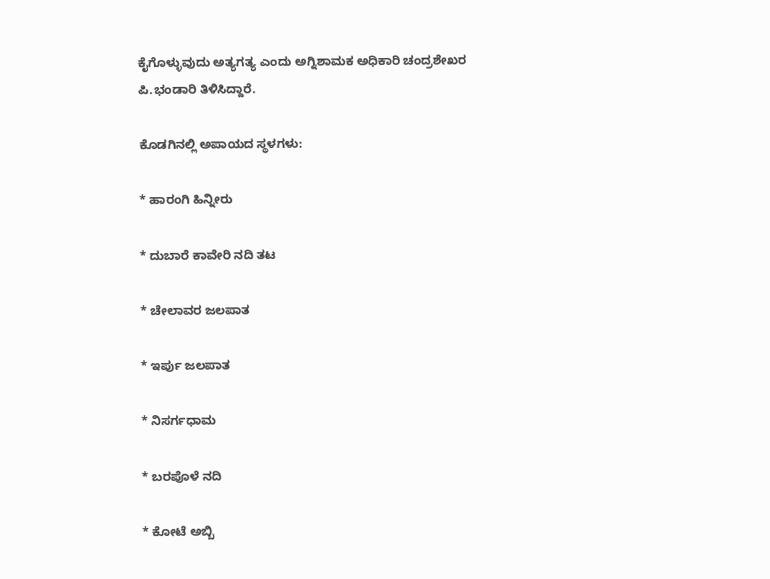ಕೈಗೊಳ್ಳುವುದು ಅತ್ಯಗತ್ಯ ಎಂದು ಅಗ್ನಿಶಾಮಕ ಅಧಿಕಾರಿ ಚಂದ್ರಶೇಖರ ಪಿ.ಭಂಡಾರಿ ತಿಳಿಸಿದ್ದಾರೆ.

ಕೊಡಗಿನಲ್ಲಿ ಅಪಾಯದ ಸ್ಥಳಗಳು:

* ಹಾರಂಗಿ ಹಿನ್ನೀರು

* ದುಬಾರೆ ಕಾವೇರಿ ನದಿ ತಟ

* ಚೇಲಾವರ ಜಲಪಾತ

* ಇರ್ಪು ಜಲಪಾತ

* ನಿಸರ್ಗಧಾಮ

* ಬರಪೊಳೆ ನದಿ

* ಕೋಟೆ ಅಬ್ಬಿ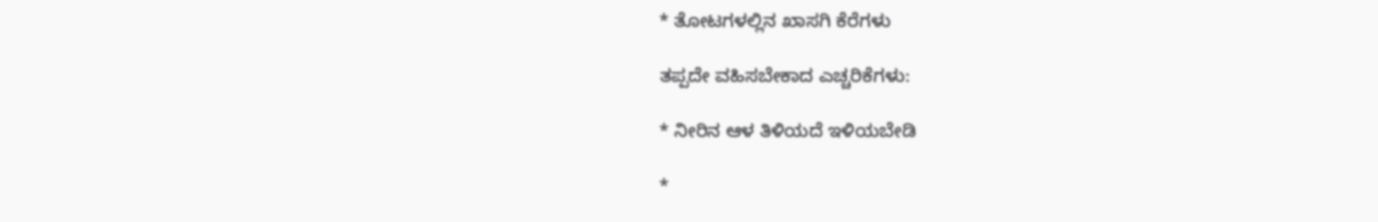* ತೋಟಗಳಲ್ಲಿನ ಖಾಸಗಿ ಕೆರೆಗಳು

ತಪ್ಪದೇ ವಹಿಸಬೇಕಾದ ಎಚ್ಚರಿಕೆಗಳು:

* ನೀರಿನ ಆಳ ತಿಳಿಯದೆ ಇಳಿಯಬೇಡಿ

*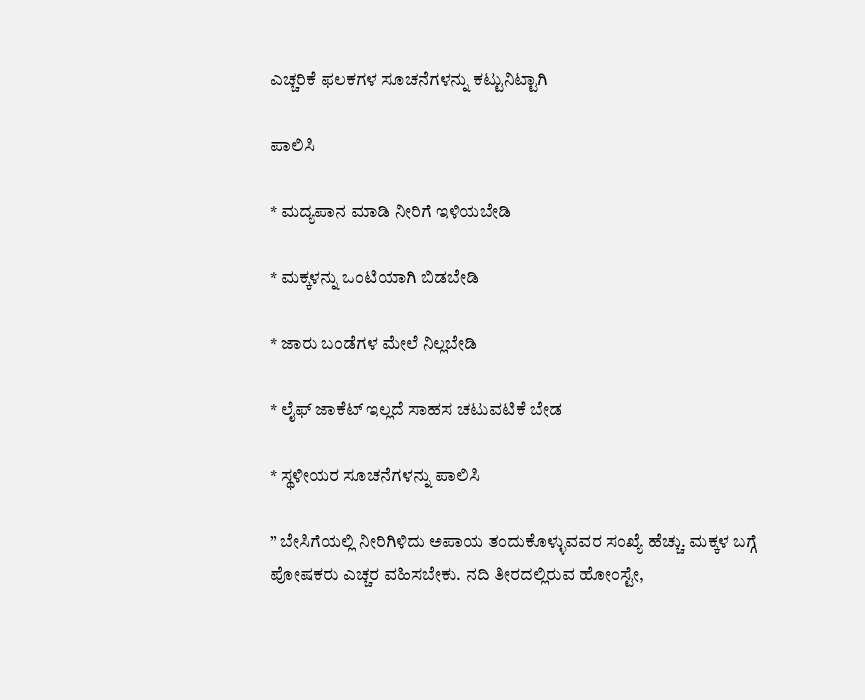ಎಚ್ಚರಿಕೆ ಫಲಕಗಳ ಸೂಚನೆಗಳನ್ನು ಕಟ್ಟುನಿಟ್ಟಾಗಿ

ಪಾಲಿಸಿ

* ಮದ್ಯಪಾನ ಮಾಡಿ ನೀರಿಗೆ ಇಳಿಯಬೇಡಿ

* ಮಕ್ಕಳನ್ನು ಒಂಟಿಯಾಗಿ ಬಿಡಬೇಡಿ

* ಜಾರು ಬಂಡೆಗಳ ಮೇಲೆ ನಿಲ್ಲಬೇಡಿ

* ಲೈಫ್ ಜಾಕೆಟ್ ಇಲ್ಲದೆ ಸಾಹಸ ಚಟುವಟಿಕೆ ಬೇಡ

* ಸ್ಥಳೀಯರ ಸೂಚನೆಗಳನ್ನು ಪಾಲಿಸಿ

” ಬೇಸಿಗೆಯಲ್ಲಿ ನೀರಿಗಿಳಿದು ಅಪಾಯ ತಂದುಕೊಳ್ಳುವವರ ಸಂಖ್ಯೆ ಹೆಚ್ಚು. ಮಕ್ಕಳ ಬಗ್ಗೆ ಪೋಷಕರು ಎಚ್ಚರ ವಹಿಸಬೇಕು. ನದಿ ತೀರದಲ್ಲಿರುವ ಹೋಂಸ್ಟೇ,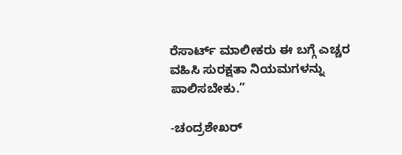ರೆಸಾರ್ಟ್ ಮಾಲೀಕರು ಈ ಬಗ್ಗೆ ಎಚ್ಚರ ವಹಿಸಿ ಸುರಕ್ಷತಾ ನಿಯಮಗಳನ್ನು ಪಾಲಿಸಬೇಕು.”

-ಚಂದ್ರಶೇಖರ್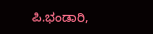ಪಿ.ಭಂಡಾರಿ,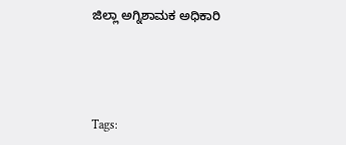ಜಿಲ್ಲಾ ಅಗ್ನಿಶಾಮಕ ಅಧಿಕಾರಿ





Tags: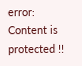error: Content is protected !!